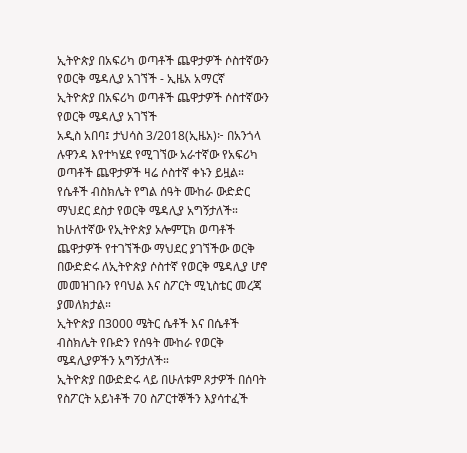ኢትዮጵያ በአፍሪካ ወጣቶች ጨዋታዎች ሶስተኛውን የወርቅ ሜዳሊያ አገኘች - ኢዜአ አማርኛ
ኢትዮጵያ በአፍሪካ ወጣቶች ጨዋታዎች ሶስተኛውን የወርቅ ሜዳሊያ አገኘች
አዲስ አበባ፤ ታህሳስ 3/2018(ኢዜአ)፦ በአንጎላ ሉዋንዳ እየተካሄደ የሚገኘው አራተኛው የአፍሪካ ወጣቶች ጨዋታዎች ዛሬ ሶስተኛ ቀኑን ይዟል።
የሴቶች ብስክሌት የግል ሰዓት ሙከራ ውድድር ማህደር ደስታ የወርቅ ሜዳሊያ አግኝታለች።
ከሁለተኛው የኢትዮጵያ ኦሎምፒክ ወጣቶች ጨዋታዎች የተገኘችው ማህደር ያገኘችው ወርቅ በውድድሩ ለኢትዮጵያ ሶስተኛ የወርቅ ሜዳሊያ ሆኖ መመዝገቡን የባህል እና ስፖርት ሚኒስቴር መረጃ ያመለክታል።
ኢትዮጵያ በ3000 ሜትር ሴቶች እና በሴቶች ብስክሌት የቡድን የሰዓት ሙከራ የወርቅ ሜዳሊያዎችን አግኝታለች።
ኢትዮጵያ በውድድሩ ላይ በሁለቱም ጾታዎች በሰባት የስፖርት አይነቶች 70 ስፖርተኞችን እያሳተፈች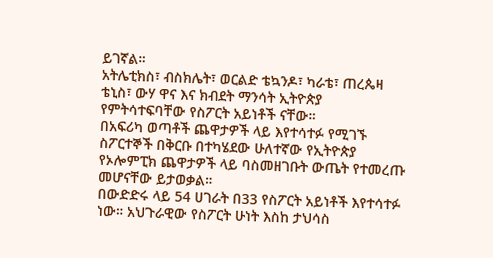ይገኛል።
አትሌቲክስ፣ ብስክሌት፣ ወርልድ ቴኳንዶ፣ ካራቴ፣ ጠረጴዛ ቴኒስ፣ ውሃ ዋና እና ክብደት ማንሳት ኢትዮጵያ የምትሳተፍባቸው የስፖርት አይነቶች ናቸው።
በአፍሪካ ወጣቶች ጨዋታዎች ላይ እየተሳተፉ የሚገኙ ስፖርተኞች በቅርቡ በተካሄደው ሁለተኛው የኢትዮጵያ የኦሎምፒክ ጨዋታዎች ላይ ባስመዘገቡት ውጤት የተመረጡ መሆናቸው ይታወቃል።
በውድድሩ ላይ 54 ሀገራት በ33 የስፖርት አይነቶች እየተሳተፉ ነው። አህጉራዊው የስፖርት ሁነት እስከ ታህሳስ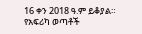16 ቀን 2018 ዓ.ም ይቆያል።
የአፍሪካ ወጣቶች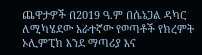ጨዋታዎች በ2019 ዓ.ም በሴኔጋል ዳካር ለሚካሄደው አራተኛው የወጣቶች የክረምት ኦሊምፒክ እንደ ማጣሪያ እና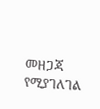መዘጋጃ የሚያገለገል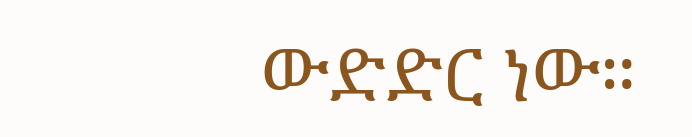ውድድር ነው።